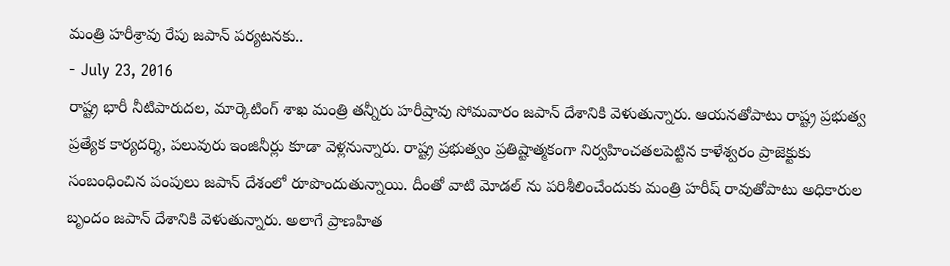మంత్రి హరీశ్రావు రేపు జపాన్ పర్యటనకు..
- July 23, 2016
రాష్ట్ర భారీ నీటిపారుదల, మార్కెటింగ్ శాఖ మంత్రి తన్నీరు హరీష్రావు సోమవారం జపాన్ దేశానికి వెళుతున్నారు. ఆయనతోపాటు రాష్ట్ర ప్రభుత్వ ప్రత్యేక కార్యదర్శి, పలువురు ఇంజినీర్లు కూడా వెళ్లనున్నారు. రాష్ట్ర ప్రభుత్వం ప్రతిష్టాత్మకంగా నిర్వహించతలపెట్టిన కాళేశ్వరం ప్రాజెక్టుకు సంబంధించిన పంపులు జపాన్ దేశంలో రూపొందుతున్నాయి. దీంతో వాటి మోడల్ ను పరిశీలించేందుకు మంత్రి హరీష్ రావుతోపాటు అధికారుల బృందం జపాన్ దేశానికి వెళుతున్నారు. అలాగే ప్రాణహిత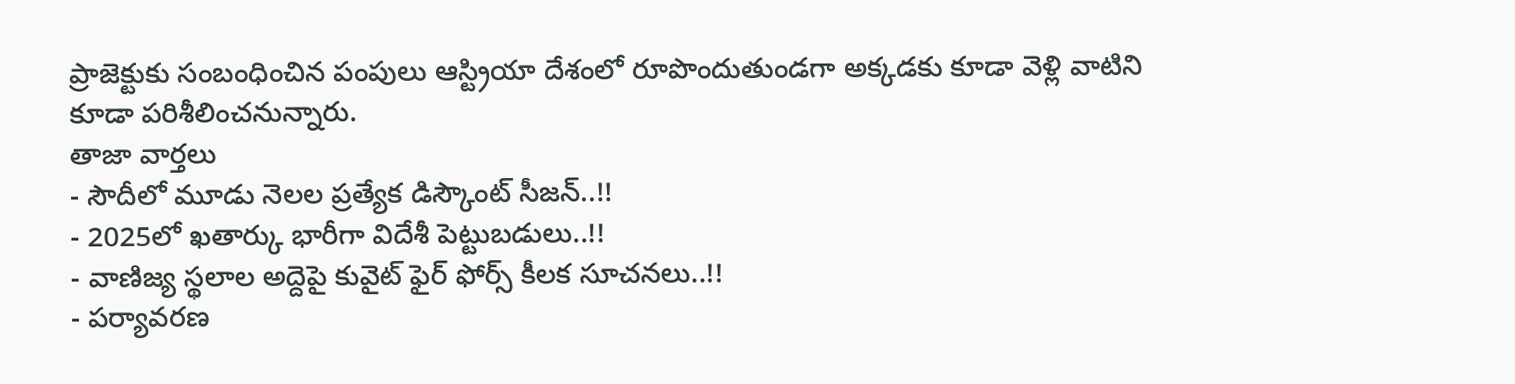ప్రాజెక్టుకు సంబంధించిన పంపులు ఆస్ట్రియా దేశంలో రూపొందుతుండగా అక్కడకు కూడా వెళ్లి వాటిని కూడా పరిశీలించనున్నారు.
తాజా వార్తలు
- సౌదీలో మూడు నెలల ప్రత్యేక డిస్కౌంట్ సీజన్..!!
- 2025లో ఖతార్కు భారీగా విదేశీ పెట్టుబడులు..!!
- వాణిజ్య స్థలాల అద్దెపై కువైట్ ఫైర్ ఫోర్స్ కీలక సూచనలు..!!
- పర్యావరణ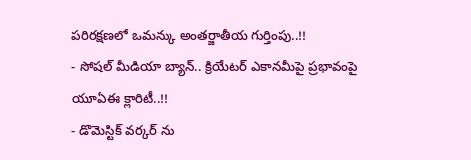పరిరక్షణలో ఒమన్కు అంతర్జాతీయ గుర్తింపు..!!
- సోషల్ మీడియా బ్యాన్.. క్రియేటర్ ఎకానమీపై ప్రభావంపై యూఏఈ క్లారిటీ..!!
- డొమెస్టిక్ వర్కర్ ను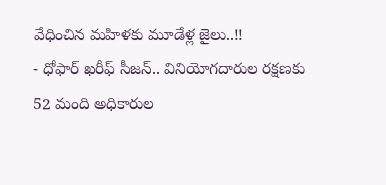వేధించిన మహిళకు మూడేళ్ల జైలు..!!
- ధోఫార్ ఖరీఫ్ సీజన్.. వినియోగదారుల రక్షణకు 52 మంది అధికారుల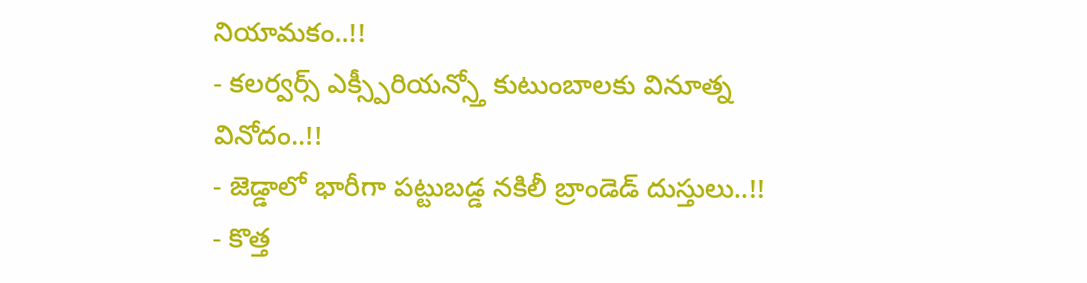నియామకం..!!
- కలర్వర్స్ ఎక్స్పీరియన్స్తో కుటుంబాలకు వినూత్న వినోదం..!!
- జెడ్డాలో భారీగా పట్టుబడ్డ నకిలీ బ్రాండెడ్ దుస్తులు..!!
- కొత్త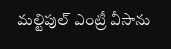మల్టిపుల్ ఎంట్రీ వీసాను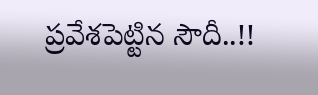ప్రవేశపెట్టిన సౌదీ..!!